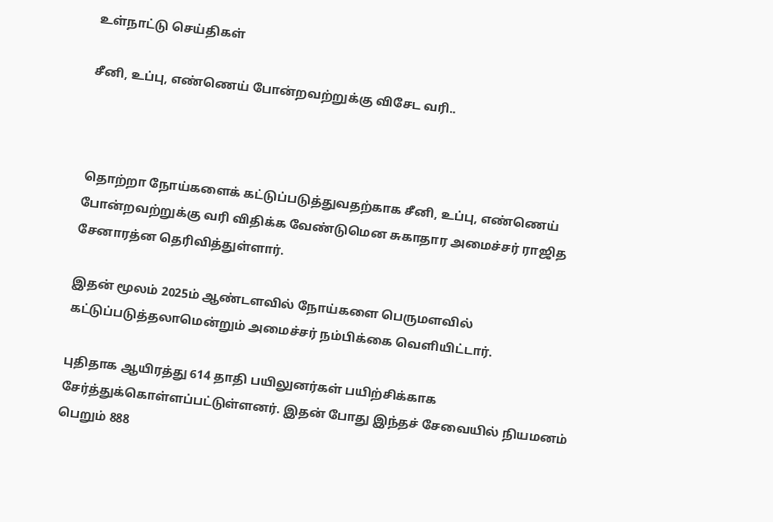உள்நாட்டு செய்திகள்

சீனி, உப்பு, எண்ணெய் போன்றவற்றுக்கு விசேட வரி..



தொற்றா நோய்களைக் கட்டுப்படுத்துவதற்காக சீனி, உப்பு, எண்ணெய் போன்றவற்றுக்கு வரி விதிக்க வேண்டுமென சுகாதார அமைச்சர் ராஜித சேனாரத்ன தெரிவித்துள்ளார்.

இதன் மூலம் 2025ம் ஆண்டளவில் நோய்களை பெருமளவில் கட்டுப்படுத்தலாமென்றும் அமைச்சர் நம்பிக்கை வெளியிட்டார்.

புதிதாக ஆயிரத்து 614 தாதி பயிலுனர்கள் பயிற்சிக்காக சேர்த்துக்கொள்ளப்பட்டுள்ளனர். இதன் போது இந்தச் சேவையில் நியமனம் பெறும் 888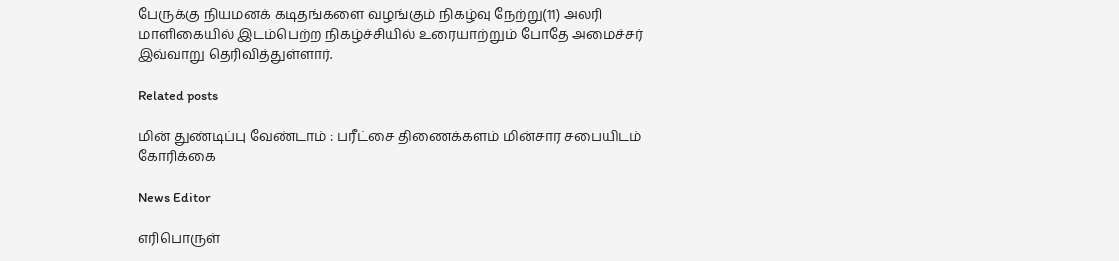பேருக்கு நியமனக் கடிதங்களை வழங்கும் நிகழ்வு நேற்று(11) அலரி மாளிகையில் இடம்பெற்ற நிகழ்ச்சியில் உரையாற்றும் போதே அமைச்சர் இவ்வாறு தெரிவித்துள்ளார்.

Related posts

மின் துண்டிப்பு வேண்டாம் : பரீட்சை திணைக்களம் மின்சார சபையிடம் கோரிக்கை

News Editor

எரிபொருள்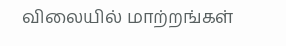விலையில் மாற்றங்கள்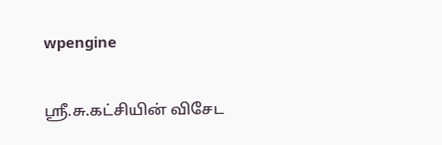wpengine

ஸ்ரீ.சு.கட்சியின் விசேட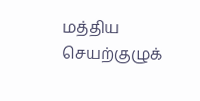மத்திய செயற்குழுக்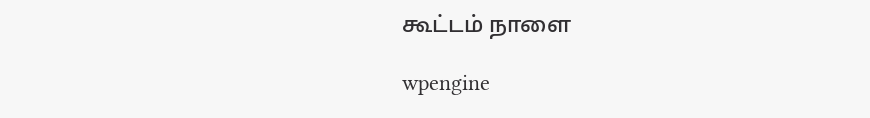கூட்டம் நாளை

wpengine